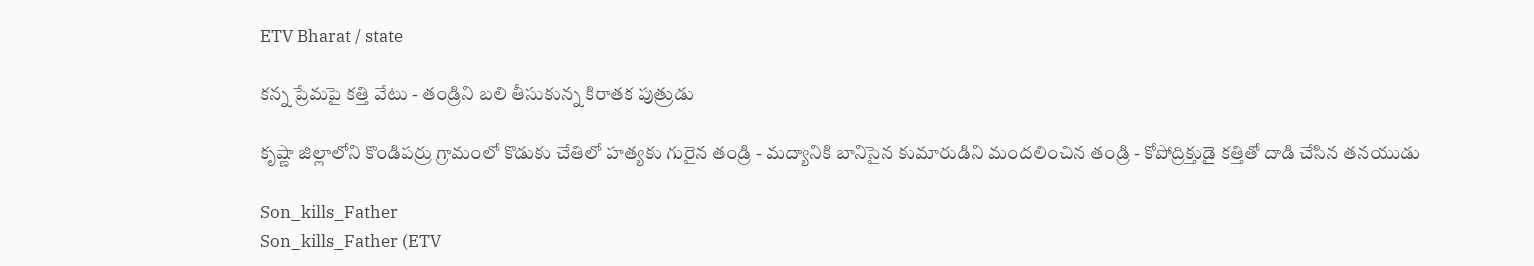ETV Bharat / state

కన్న ప్రేమపై కత్తి వేటు - తండ్రిని బలి తీసుకున్న కిరాతక పుత్రుడు

కృష్ణా జిల్లాలోని కొండిపర్రు గ్రామంలో కొడుకు చేతిలో హత్యకు గురైన తండ్రి - మద్యానికి బానిసైన కుమారుడిని మందలించిన తండ్రి - కోపోద్రిక్తుడై కత్తితో దాడి చేసిన తనయుడు

Son_kills_Father
Son_kills_Father (ETV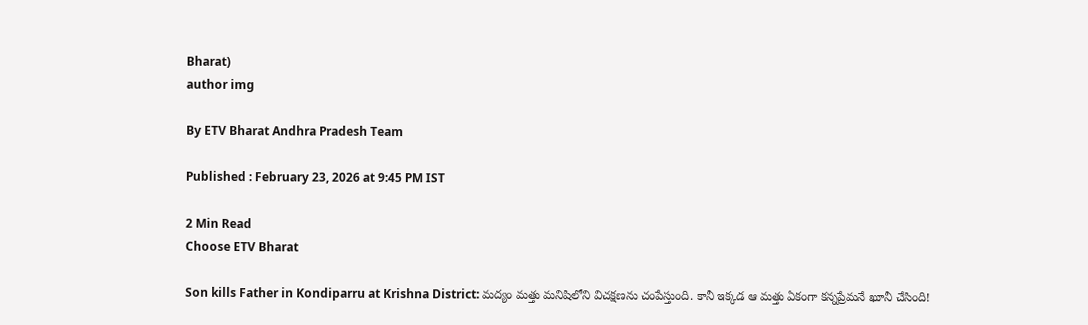Bharat)
author img

By ETV Bharat Andhra Pradesh Team

Published : February 23, 2026 at 9:45 PM IST

2 Min Read
Choose ETV Bharat

Son kills Father in Kondiparru at Krishna District: మద్యం మత్తు మనిషిలోని విచక్షణను చంపేస్తుంది. కానీ ఇక్కడ ఆ మత్తు ఏకంగా కన్నప్రేమనే ఖూనీ చేసింది!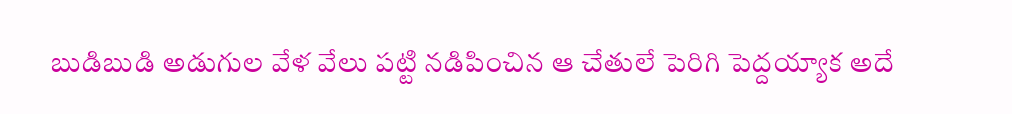బుడిబుడి అడుగుల వేళ వేలు పట్టి నడిపించిన ఆ చేతులే పెరిగి పెద్దయ్యాక అదే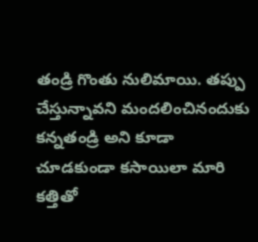తండ్రి గొంతు నులిమాయి. తప్పు చేస్తున్నావని మందలించినందుకు కన్నతండ్రి అని కూడా చూడకుండా కసాయిలా మారి కత్తితో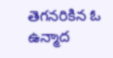తెగనరికిన ఓ ఉన్మాద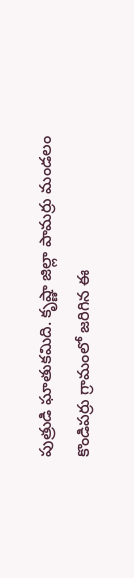పుత్రుడి ఘాతుకమిది. కృష్ణా జిల్లా పామర్రు మండలం కొండిపర్రు గ్రామంలో జరిగిన ఈ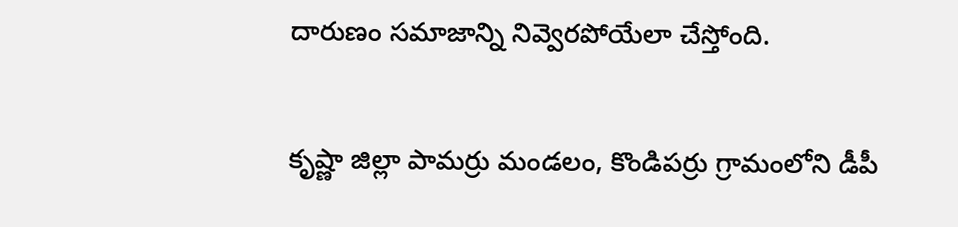దారుణం సమాజాన్ని నివ్వెరపోయేలా చేస్తోంది.

కృష్ణా జిల్లా పామర్రు మండలం, కొండిపర్రు గ్రామంలోని డీపీ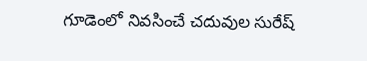గూడెంలో నివసించే చదువుల సురేష్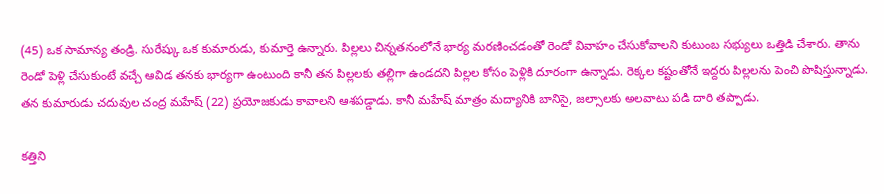(45) ఒక సామాన్య తండ్రి. సురేష్కు ఒక కుమారుడు, కుమార్తె ఉన్నారు. పిల్లలు చిన్నతనంలోనే భార్య మరణించడంతో రెండో వివాహం చేసుకోవాలని కుటుంబ సభ్యులు ఒత్తిడి చేశారు. తాను రెండో పెళ్లి చేసుకుంటే వచ్చే ఆవిడ తనకు భార్యగా ఉంటుంది కానీ తన పిల్లలకు తల్లిగా ఉండదని పిల్లల కోసం పెళ్లికి దూరంగా ఉన్నాడు. రెక్కల కష్టంతోనే ఇద్దరు పిల్లలను పెంచి పొషిస్తున్నాడు. తన కుమారుడు చదువుల చంద్ర మహేష్ (22) ప్రయోజకుడు కావాలని ఆశపడ్డాడు. కానీ మహేష్ మాత్రం మద్యానికి బానిసై, జల్సాలకు అలవాటు పడి దారి తప్పాడు.

కత్తిని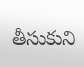తీసుకుని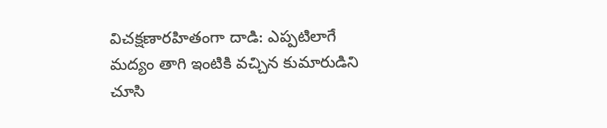విచక్షణారహితంగా దాడి: ఎప్పటిలాగే మద్యం తాగి ఇంటికి వచ్చిన కుమారుడిని చూసి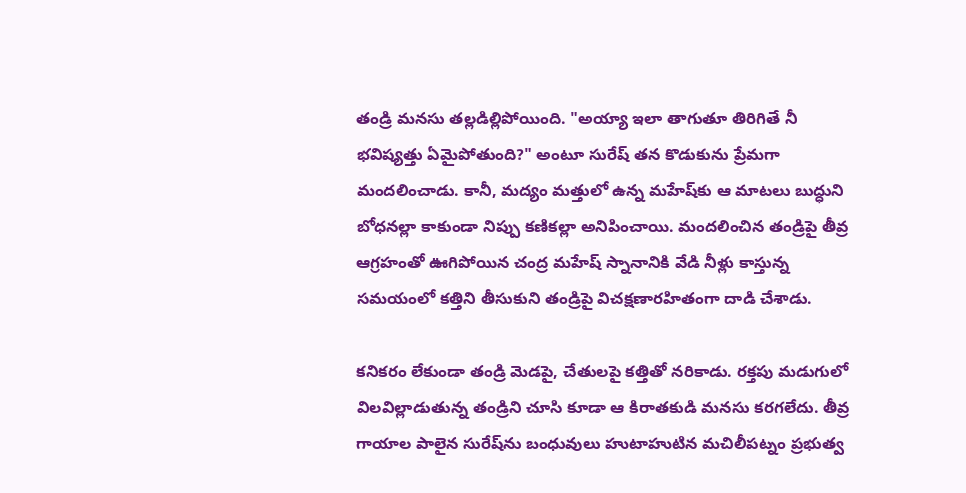తండ్రి మనసు తల్లడిల్లిపోయింది. "అయ్యా ఇలా తాగుతూ తిరిగితే నీ భవిష్యత్తు ఏమైపోతుంది?" అంటూ సురేష్ తన కొడుకును ప్రేమగా మందలించాడు. కానీ, మద్యం మత్తులో ఉన్న మహేష్‌కు ఆ మాటలు బుద్ధుని బోధనల్లా కాకుండా నిప్పు కణికల్లా అనిపించాయి. మందలించిన తండ్రిపై తీవ్ర ఆగ్రహంతో ఊగిపోయిన చంద్ర మహేష్ స్నానానికి వేడి నీళ్లు కాస్తున్న సమయంలో కత్తిని తీసుకుని తండ్రిపై విచక్షణారహితంగా దాడి చేశాడు.

కనికరం లేకుండా తండ్రి మెడపై, చేతులపై కత్తితో నరికాడు. రక్తపు మడుగులో విలవిల్లాడుతున్న తండ్రిని చూసి కూడా ఆ కిరాతకుడి మనసు కరగలేదు. తీవ్ర గాయాల పాలైన సురేష్‌ను బంధువులు హుటాహుటిన మచిలీపట్నం ప్రభుత్వ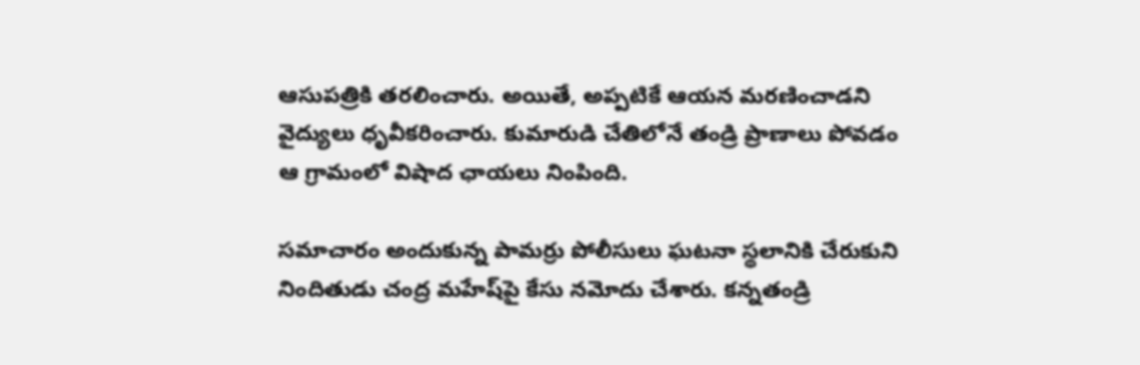ఆసుపత్రికి తరలించారు. అయితే, అప్పటికే ఆయన మరణించాడని వైద్యులు ధృవీకరించారు. కుమారుడి చేతిలోనే తండ్రి ప్రాణాలు పోవడం ఆ గ్రామంలో విషాద ఛాయలు నింపింది.

సమాచారం అందుకున్న పామర్రు పోలీసులు ఘటనా స్థలానికి చేరుకుని నిందితుడు చంద్ర మహేష్‌పై కేసు నమోదు చేశారు. కన్నతండ్రి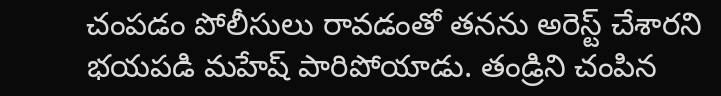చంపడం పోలీసులు రావడంతో తనను అరెస్ట్ చేశారని భయపడి మహేష్‌ పారిపోయాడు. తండ్రిని చంపిన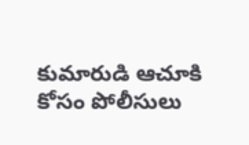కుమారుడి ఆచూకి కోసం పోలీసులు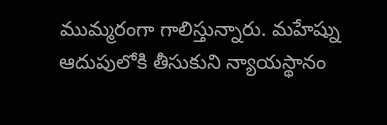ముమ్మరంగా గాలిస్తున్నారు. మహేష్ను ఆదుపులోకి తీసుకుని న్యాయస్థానం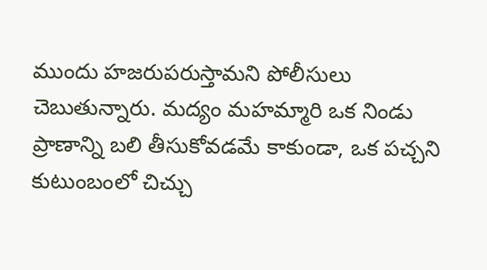ముందు హజరుపరుస్తామని పోలీసులు చెబుతున్నారు. మద్యం మహమ్మారి ఒక నిండు ప్రాణాన్ని బలి తీసుకోవడమే కాకుండా, ఒక పచ్చని కుటుంబంలో చిచ్చు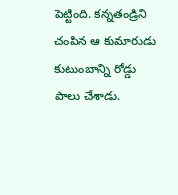పెట్టింది. కన్నతండ్రిని చంపిన ఆ కుమారుడు కుటుంబాన్ని రోడ్డు పాలు చేశాడు.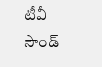టీవీ సౌండ్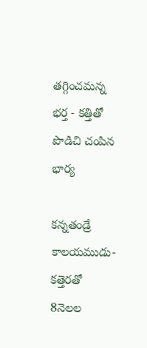తగ్గించమన్న భర్త - కత్తితో పొడిచి చంపిన భార్య

కన్నతండ్రే కాలయముడు- కత్తెరతో 8నెలల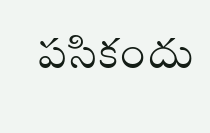పసికందు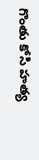గొంతు కోసి హత్య